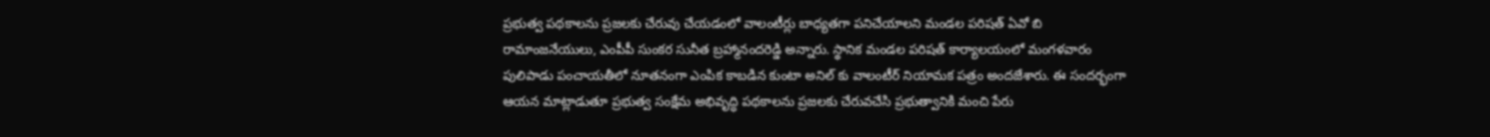ప్రభుత్వ పథకాలను ప్రజలకు చేరువు చేయడంలో వాలంటీర్లు బాధ్యతగా పనిచేయాలని మండల పరిషత్ ఏవో బి రామాంజనేయులు, ఎంపీపీ సుంకర సునీత బ్రహ్మానందరెడ్డి అన్నారు. స్థానిక మండల పరిషత్ కార్యాలయంలో మంగళవారం పులిపాడు పంచాయతీలో నూతనంగా ఎంపిక కాబడిన కుంటా అనిల్ కు వాలంటీర్ నియామక పత్రం అందజేశారు. ఈ సందర్భంగా ఆయన మాట్లాడుతూ ప్రభుత్వ సంక్షేమ అభివృద్ధి పథకాలను ప్రజలకు చేరువచేసి ప్రభుత్వానికి మంచి పేరు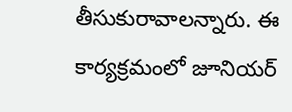తీసుకురావాలన్నారు. ఈ కార్యక్రమంలో జూనియర్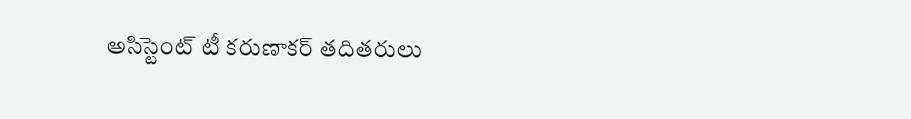అసిస్టెంట్ టీ కరుణాకర్ తదితరులు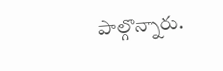పాల్గొన్నారు.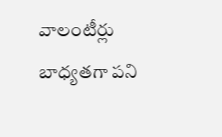వాలంటీర్లు బాధ్యతగా పని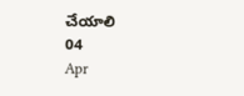చేయాలి
04
Apr